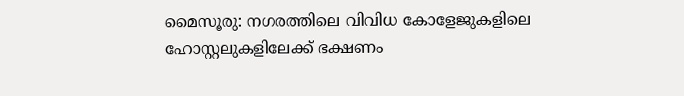മൈസൂരു: നഗരത്തിലെ വിവിധ കോളേജുകളിലെ ഹോസ്റ്റലുകളിലേക്ക് ഭക്ഷണം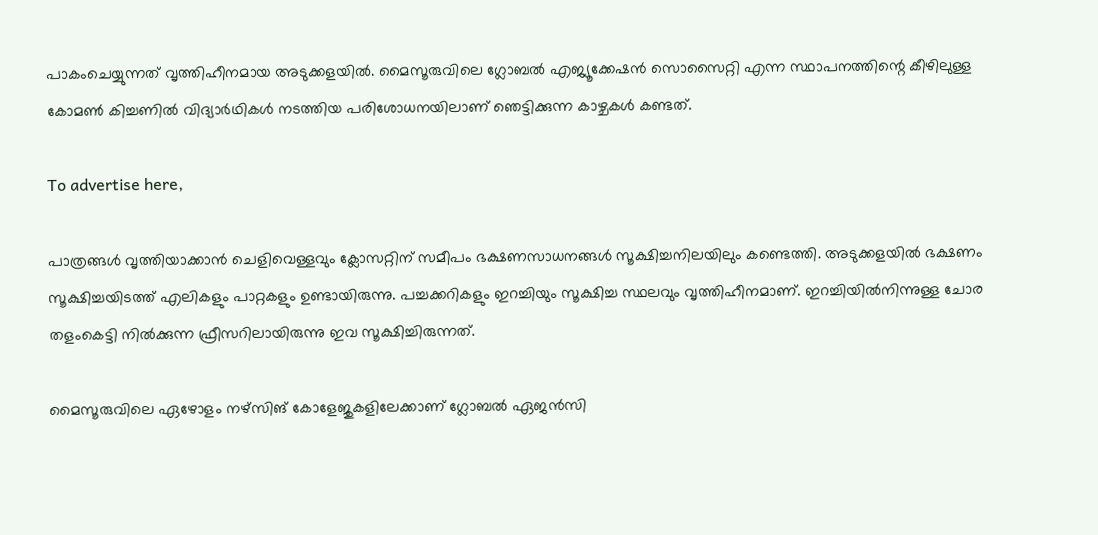പാകംചെയ്യുന്നത് വൃത്തിഹീനമായ അടുക്കളയിൽ. മൈസൂരുവിലെ ഗ്ലോബൽ എജ്യൂക്കേഷൻ സൊസൈറ്റി എന്ന സ്ഥാപനത്തിന്റെ കീഴിലുള്ള കോമൺ കിച്ചണിൽ വിദ്യാർഥികൾ നടത്തിയ പരിശോധനയിലാണ് ഞെട്ടിക്കുന്ന കാഴ്ചകൾ കണ്ടത്.

To advertise here,

പാത്രങ്ങൾ വൃത്തിയാക്കാൻ ചെളിവെള്ളവും ക്ലോസറ്റിന് സമീപം ഭക്ഷണസാധനങ്ങൾ സൂക്ഷിച്ചനിലയിലും കണ്ടെത്തി. അടുക്കളയിൽ ഭക്ഷണം സൂക്ഷിച്ചയിടത്ത് എലികളും പാറ്റകളും ഉണ്ടായിരുന്നു. പച്ചക്കറികളും ഇറച്ചിയും സൂക്ഷിച്ച സ്ഥലവും വൃത്തിഹീനമാണ്. ഇറച്ചിയിൽനിന്നുള്ള ചോര തളംകെട്ടി നിൽക്കുന്ന ഫ്രീസറിലായിരുന്നു ഇവ സൂക്ഷിച്ചിരുന്നത്.

മൈസൂരുവിലെ ഏഴോളം നഴ്‌സിങ് കോളേജുകളിലേക്കാണ് ഗ്ലോബൽ ഏജൻസി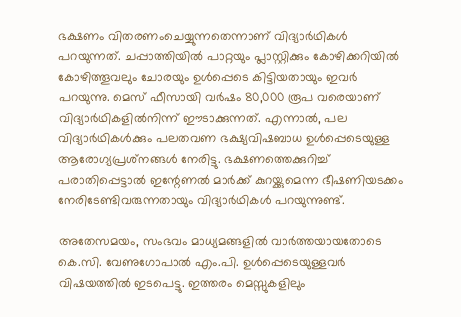ഭക്ഷണം വിതരണംചെയ്യുന്നതെന്നാണ് വിദ്യാർഥികൾ പറയുന്നത്. ചപ്പാത്തിയിൽ പാറ്റയും പ്ലാസ്റ്റിക്കും കോഴിക്കറിയിൽ കോഴിത്തൂവലും ചോരയും ഉൾപ്പെടെ കിട്ടിയതായും ഇവർ പറയുന്നു. മെസ് ഫീസായി വർഷം 80,000 രൂപ വരെയാണ് വിദ്യാർഥികളിൽനിന്ന് ഈടാക്കുന്നത്. എന്നാൽ, പല വിദ്യാർഥികൾക്കും പലതവണ ഭക്ഷ്യവിഷബാധ ഉൾപ്പെടെയുള്ള ആരോഗ്യപ്രശ്‌നങ്ങൾ നേരിട്ടു. ഭക്ഷണത്തെക്കുറിച്ച് പരാതിപ്പെട്ടാൽ ഇന്റേണൽ മാർക്ക് കുറയ്ക്കുമെന്ന ഭീഷണിയടക്കം നേരിടേണ്ടിവരുന്നതായും വിദ്യാർഥികൾ പറയുന്നുണ്ട്.

അതേസമയം, സംഭവം മാധ്യമങ്ങളിൽ വാർത്തയായതോടെ കെ.സി. വേണുഗോപാൽ എം.പി. ഉൾപ്പെടെയുള്ളവർ വിഷയത്തിൽ ഇടപെട്ടു. ഇത്തരം മെസ്സുകളിലും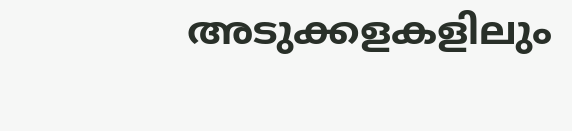അടുക്കളകളിലും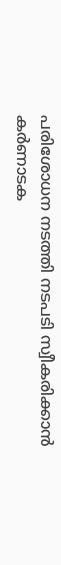പരിശോധന നടത്തി നടപടി സ്വീകരിക്കാൻ കർണാടക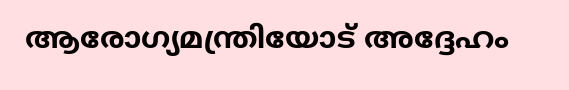ആരോഗ്യമന്ത്രിയോട് അദ്ദേഹം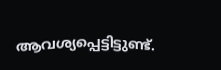ആവശ്യപ്പെട്ടിട്ടുണ്ട്.